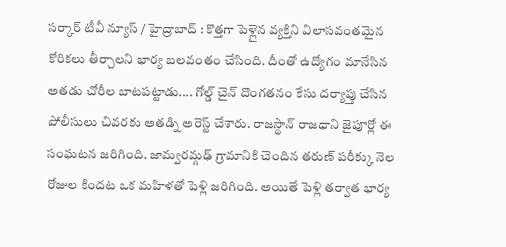సర్కార్ టీవీ న్యూస్ / హైద్రాబాద్ : కొత్తగా పెళ్లైన వ్యక్తిని విలాసవంతమైన కోరికలు తీర్చాలని భార్య బలవంతం చేసింది. దీంతో ఉద్యోగం మానేసిన అతడు చోరీల బాటపట్టాడు.... గోల్డ్ చైన్ దొంగతనం కేసు దర్యాప్తు చేసిన పోలీసులు చివరకు అతడ్ని అరెస్ట్ చేశారు. రాజస్థాన్ రాజధాని జైపూర్లో ఈ సంఘటన జరిగింది. జామ్వరమ్గఢ్ గ్రామానికి చెందిన తరుణ్ పరీక్కు నెల రోజుల కిందట ఒక మహిళతో పెళ్లి జరిగింది. అయితే పెళ్లి తర్వాత భార్య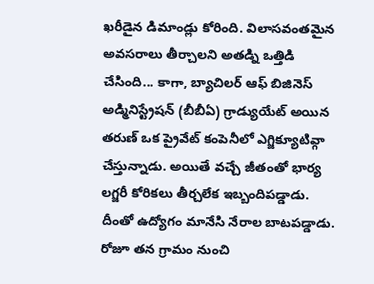ఖరీడైన డిమాండ్లు కోరింది. విలాసవంతమైన అవసరాలు తీర్చాలని అతడ్ని ఒత్తిడి చేసింది... కాగా, బ్యాచిలర్ ఆఫ్ బిజినెస్ అడ్మినిస్ట్రేషన్ (బీబీఏ) గ్రాడ్యుయేట్ అయిన తరుణ్ ఒక ప్రైవేట్ కంపెనీలో ఎగ్జిక్యూటివ్గా చేస్తున్నాడు. అయితే వచ్చే జీతంతో భార్య లగ్జరీ కోరికలు తీర్చలేక ఇబ్బందిపడ్డాడు. దీంతో ఉద్యోగం మానేసి నేరాల బాటపడ్డాడు. రోజూ తన గ్రామం నుంచి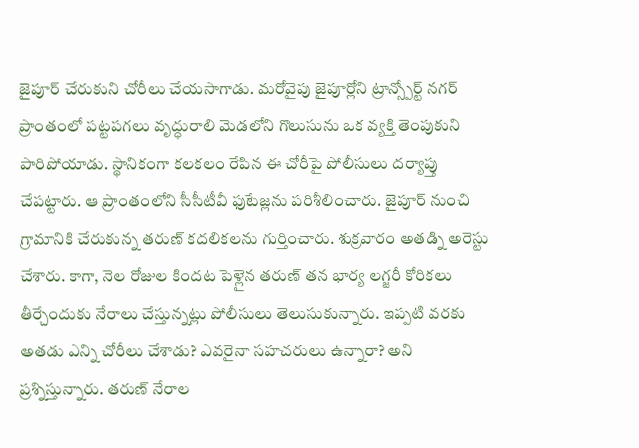జైపూర్ చేరుకుని చోరీలు చేయసాగాడు. మరోవైపు జైపూర్లోని ట్రాన్స్పోర్ట్ నగర్ ప్రాంతంలో పట్టపగలు వృద్ధురాలి మెడలోని గొలుసును ఒక వ్యక్తి తెంపుకుని పారిపోయాడు. స్థానికంగా కలకలం రేపిన ఈ చోరీపై పోలీసులు దర్యాప్తు చేపట్టారు. ఆ ప్రాంతంలోని సీసీటీవీ ఫుటేజ్లను పరిశీలించారు. జైపూర్ నుంచి గ్రామానికి చేరుకున్న తరుణ్ కదలికలను గుర్తించారు. శుక్రవారం అతడ్ని అరెస్టు చేశారు. కాగా, నెల రోజుల కిందట పెళ్లైన తరుణ్ తన భార్య లగ్జరీ కోరికలు తీర్చేందుకు నేరాలు చేస్తున్నట్లు పోలీసులు తెలుసుకున్నారు. ఇప్పటి వరకు అతడు ఎన్ని చోరీలు చేశాడు? ఎవరైనా సహచరులు ఉన్నారా? అని ప్రశ్నిస్తున్నారు. తరుణ్ నేరాల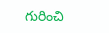గురించి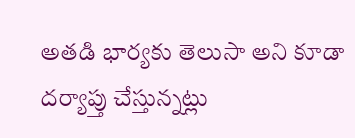అతడి భార్యకు తెలుసా అని కూడా దర్యాప్తు చేస్తున్నట్లు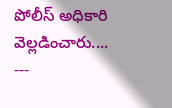పోలీస్ అధికారి వెల్లడించారు....
---